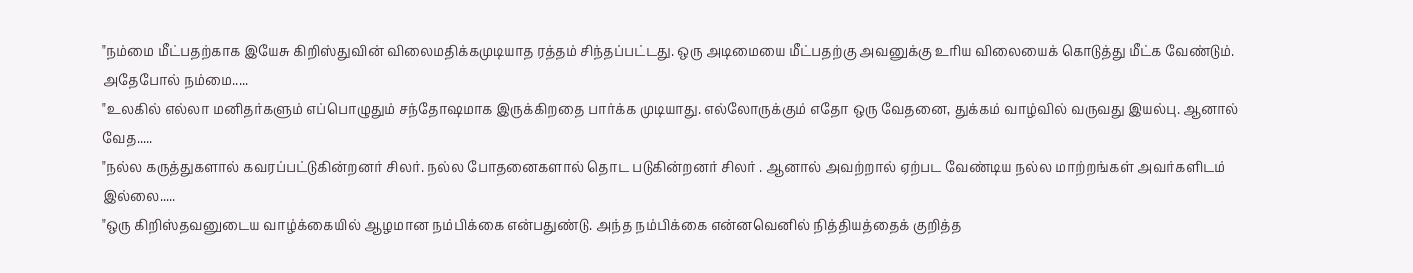"நம்மை மீட்பதற்காக இயேசு கிறிஸ்துவின் விலைமதிக்கமுடியாத ரத்தம் சிந்தப்பட்டது. ஒரு அடிமையை மீட்பதற்கு அவனுக்கு உரிய விலையைக் கொடுத்து மீட்க வேண்டும். அதேபோல் நம்மை.....
"உலகில் எல்லா மனிதர்களும் எப்பொழுதும் சந்தோஷமாக இருக்கிறதை பார்க்க முடியாது. எல்லோருக்கும் எதோ ஒரு வேதனை, துக்கம் வாழ்வில் வருவது இயல்பு. ஆனால் வேத.....
"நல்ல கருத்துகளால் கவரப்பட்டுகின்றனர் சிலர். நல்ல போதனைகளால் தொட படுகின்றனர் சிலர் . ஆனால் அவற்றால் ஏற்பட வேண்டிய நல்ல மாற்றங்கள் அவர்களிடம் இல்லை.....
"ஒரு கிறிஸ்தவனுடைய வாழ்க்கையில் ஆழமான நம்பிக்கை என்பதுண்டு. அந்த நம்பிக்கை என்னவெனில் நித்தியத்தைக் குறித்த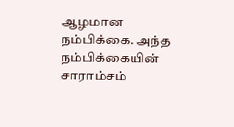ஆழமான நம்பிக்கை. அந்த நம்பிக்கையின் சாராம்சம்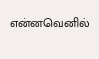என்னவெனில்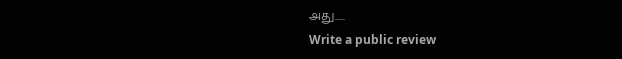அது.....
Write a public review